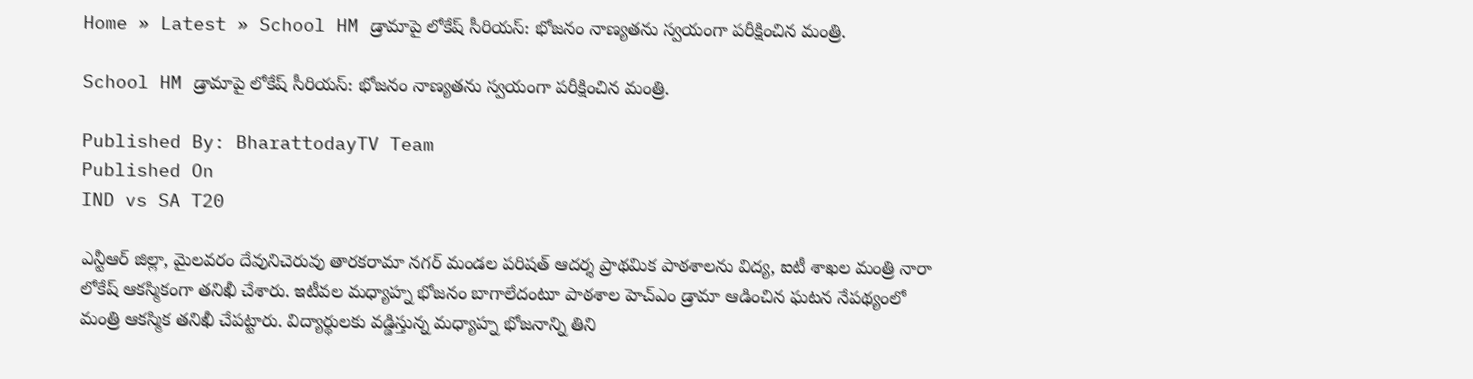Home » Latest » School HM డ్రామాపై లోకేష్ సీరియస్: భోజనం నాణ్యతను స్వయంగా పరీక్షించిన మంత్రి.

School HM డ్రామాపై లోకేష్ సీరియస్: భోజనం నాణ్యతను స్వయంగా పరీక్షించిన మంత్రి.

Published By: BharattodayTV Team
Published On
IND vs SA T20

ఎన్టీఆర్ జిల్లా, మైలవరం దేవునిచెరువు తారకరామా నగర్ మండల పరిషత్ ఆదర్శ ప్రాథమిక పాఠశాలను విద్య, ఐటీ శాఖల మంత్రి నారా లోకేష్ ఆకస్మికంగా తనిఖీ చేశారు. ఇటీవల మధ్యాహ్న భోజనం బాగాలేదంటూ పాఠశాల హెచ్ఎం డ్రామా ఆడించిన ఘటన నేపథ్యంలో మంత్రి ఆకస్మిక తనిఖీ చేపట్టారు. విద్యార్థులకు వడ్డిస్తున్న మధ్యాహ్న భోజనాన్ని తిని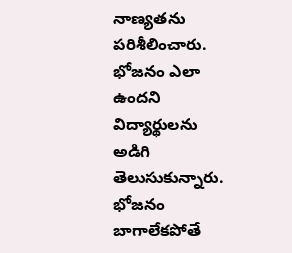నాణ్యతను పరిశీలించారు. భోజ‌నం ఎలా ఉంద‌ని విద్యార్థుల‌ను అడిగి తెలుసుకున్నారు. భోజనం బాగాలేకపోతే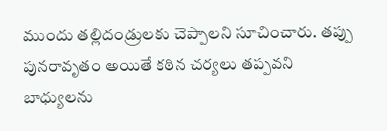ముందు తల్లిదండ్రులకు చెప్పాలని సూచించారు. తప్పు పునరావృతం అయితే కఠిన చర్యలు తప్పవ‌ని బాధ్యుల‌ను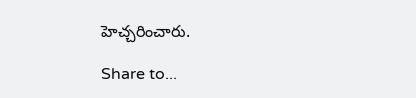హెచ్చ‌రించారు.

Share to...